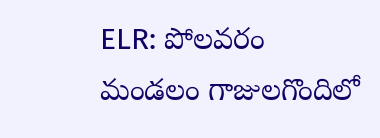ELR: పోలవరం మండలం గాజులగొందిలో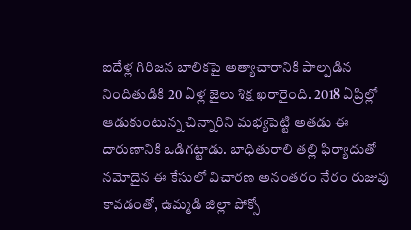ఐదేళ్ల గిరిజన బాలికపై అత్యాచారానికి పాల్పడిన నిందితుడికి 20 ఏళ్ల జైలు శిక్ష ఖరారైంది. 2018 ఏప్రిల్లో ఆడుకుంటున్న చిన్నారిని మభ్యపెట్టి అతడు ఈ దారుణానికి ఒడిగట్టాడు. బాధితురాలి తల్లి ఫిర్యాదుతో నమోదైన ఈ కేసులో విచారణ అనంతరం నేరం రుజువు కావడంతో, ఉమ్మడి జిల్లా పోక్సో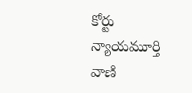కోర్టు న్యాయమూర్తి వాణి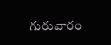గురువారం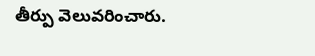తీర్పు వెలువరించారు.